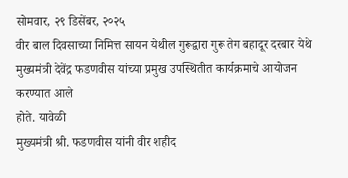सोमवार, २९ डिसेंबर, २०२५
वीर बाल दिवसाच्या निमित्त सायन येथील गुरूद्वारा गुरू तेग बहादूर दरबार येथे मुख्यमंत्री देवेंद्र फडणवीस यांच्या प्रमुख उपस्थितीत कार्यक्रमाचे आयोजन करण्यात आले
होते. यावेळी
मुख्यमंत्री श्री. फडणवीस यांनी वीर शहीद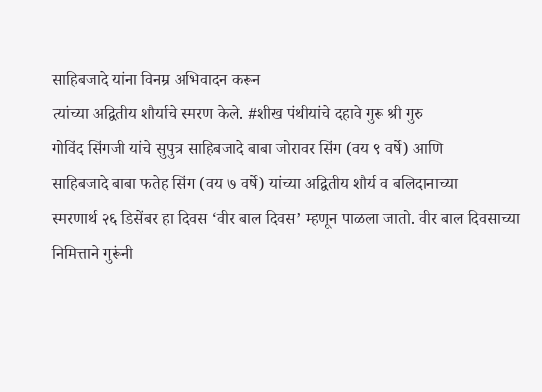साहिबजादे यांना विनम्र अभिवादन करून
त्यांच्या अद्वितीय शौर्याचे स्मरण केले. #शीख पंथीयांचे दहावे गुरू श्री गुरु
गोविंद सिंगजी यांचे सुपुत्र साहिबजादे बाबा जोरावर सिंग (वय ९ वर्षे) आणि
साहिबजादे बाबा फतेह सिंग (वय ७ वर्षे) यांच्या अद्वितीय शौर्य व बलिदानाच्या
स्मरणार्थ २६ डिसेंबर हा दिवस ‘वीर बाल दिवस’ म्हणून पाळला जातो. वीर बाल दिवसाच्या
निमित्ताने गुरूंनी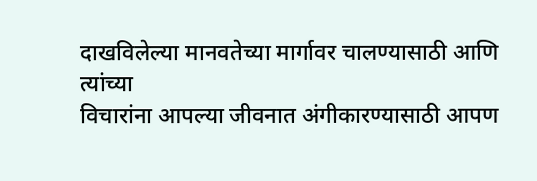दाखविलेल्या मानवतेच्या मार्गावर चालण्यासाठी आणि त्यांच्या
विचारांना आपल्या जीवनात अंगीकारण्यासाठी आपण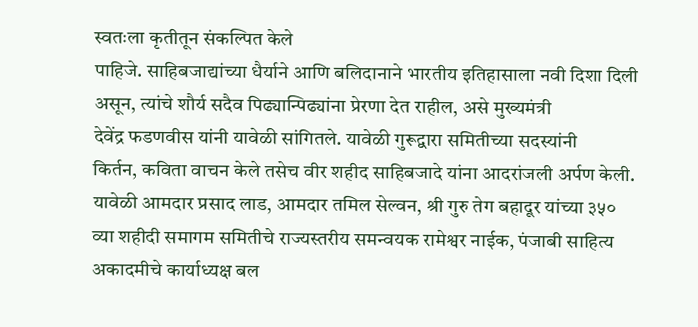स्वतःला कृतीतून संकल्पित केले
पाहिजे. साहिबजाद्यांच्या धैर्याने आणि बलिदानाने भारतीय इतिहासाला नवी दिशा दिली
असून, त्यांचे शौर्य सदैव पिढ्यान्पिढ्यांना प्रेरणा देत राहील, असे मुख्यमंत्री
देवेंद्र फडणवीस यांनी यावेळी सांगितले. यावेळी गुरूद्वारा समितीच्या सदस्यांनी
किर्तन, कविता वाचन केले तसेच वीर शहीद साहिबजादे यांना आदरांजली अर्पण केली.
यावेळी आमदार प्रसाद लाड, आमदार तमिल सेल्वन, श्री गुरु तेग बहादूर यांच्या ३५०
व्या शहीदी समागम समितीचे राज्यस्तरीय समन्वयक रामेश्वर नाईक, पंजाबी साहित्य
अकादमीचे कार्याध्यक्ष बल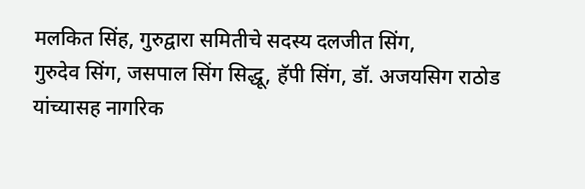मलकित सिंह, गुरुद्वारा समितीचे सदस्य दलजीत सिंग,
गुरुदेव सिंग, जसपाल सिंग सिद्धू, हॅपी सिंग, डॉ. अजयसिग राठोड यांच्यासह नागरिक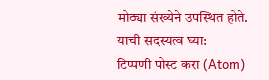मोठ्या संख्येने उपस्थित होते.
याची सदस्यत्व घ्या:
टिप्पणी पोस्ट करा (Atom)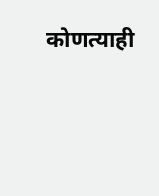कोणत्याही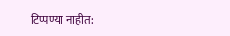टिप्पण्या नाहीत: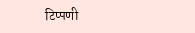टिप्पणी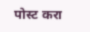पोस्ट करा